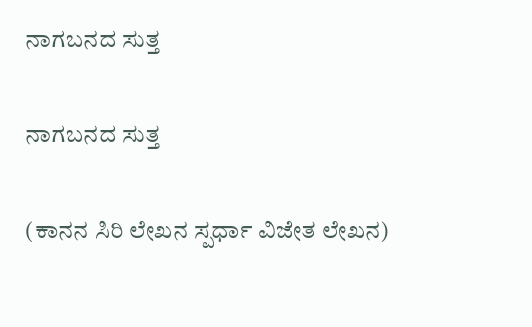ನಾಗಬನದ ಸುತ್ತ

ನಾಗಬನದ ಸುತ್ತ

(ಕಾನನ ಸಿರಿ ಲೇಖನ ಸ್ಪರ್ಧಾ ವಿಜೇತ ಲೇಖನ)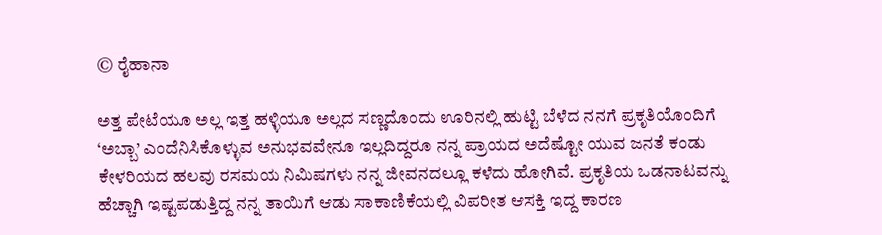© ರೈಹಾನಾ

ಅತ್ತ ಪೇಟೆಯೂ ಅಲ್ಲ ಇತ್ತ ಹಳ್ಳಿಯೂ ಅಲ್ಲದ ಸಣ್ಣದೊಂದು ಊರಿನಲ್ಲಿ ಹುಟ್ಟಿ ಬೆಳೆದ ನನಗೆ ಪ್ರಕೃತಿಯೊಂದಿಗೆ ‘ಅಬ್ಬಾ’ ಎಂದೆನಿಸಿಕೊಳ್ಳುವ ಅನುಭವವೇನೂ ಇಲ್ಲದಿದ್ದರೂ ನನ್ನ ಪ್ರಾಯದ ಅದೆಷ್ಟೋ ಯುವ ಜನತೆ ಕಂಡು ಕೇಳರಿಯದ ಹಲವು ರಸಮಯ ನಿಮಿಷಗಳು ನನ್ನ ಜೀವನದಲ್ಲೂ ಕಳೆದು ಹೋಗಿವೆ. ಪ್ರಕೃತಿಯ ಒಡನಾಟವನ್ನು ಹೆಚ್ಚಾಗಿ ಇಷ್ಟಪಡುತ್ತಿದ್ದ ನನ್ನ ತಾಯಿಗೆ ಆಡು ಸಾಕಾಣಿಕೆಯಲ್ಲಿ ವಿಪರೀತ ಆಸಕ್ತಿ ಇದ್ದ ಕಾರಣ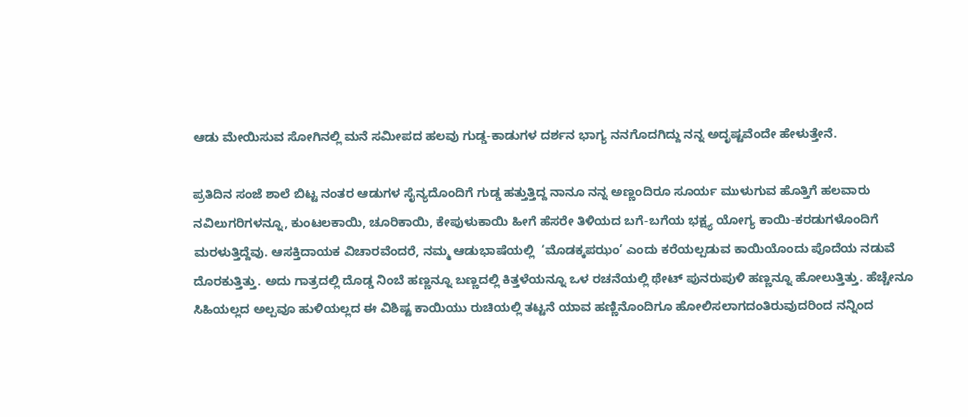ಆಡು ಮೇಯಿಸುವ ಸೋಗಿನಲ್ಲಿ ಮನೆ ಸಮೀಪದ ಹಲವು ಗುಡ್ಡ-ಕಾಡುಗಳ ದರ್ಶನ ಭಾಗ್ಯ ನನಗೊದಗಿದ್ದು ನನ್ನ ಅದೃಷ್ಟವೆಂದೇ ಹೇಳುತ್ತೇನೆ.

ಪ್ರತಿದಿನ ಸಂಜೆ ಶಾಲೆ ಬಿಟ್ಟ ನಂತರ ಆಡುಗಳ ಸೈನ್ಯದೊಂದಿಗೆ ಗುಡ್ಡ ಹತ್ತುತ್ತಿದ್ದ ನಾನೂ ನನ್ನ ಅಣ್ಣಂದಿರೂ ಸೂರ್ಯ ಮುಳುಗುವ ಹೊತ್ತಿಗೆ ಹಲವಾರು ನವಿಲುಗರಿಗಳನ್ನೂ, ಕುಂಟಲಕಾಯಿ, ಚೂರಿಕಾಯಿ, ಕೇಪುಳುಕಾಯಿ ಹೀಗೆ ಹೆಸರೇ ತಿಳಿಯದ ಬಗೆ-ಬಗೆಯ ಭಕ್ಷ್ಯ ಯೋಗ್ಯ ಕಾಯಿ-ಕರಡುಗಳೊಂದಿಗೆ ಮರಳುತ್ತಿದ್ದೆವು. ಆಸಕ್ತಿದಾಯಕ ವಿಚಾರವೆಂದರೆ, ನಮ್ಮ ಆಡುಭಾಷೆಯಲ್ಲಿ  ‘ಮೊಡಕ್ಕಪಝಂ’ ಎಂದು ಕರೆಯಲ್ಪಡುವ ಕಾಯಿಯೊಂದು ಪೊದೆಯ ನಡುವೆ ದೊರಕುತ್ತಿತ್ತು. ಅದು ಗಾತ್ರದಲ್ಲಿ ದೊಡ್ಡ ನಿಂಬೆ ಹಣ್ಣನ್ನೂ ಬಣ್ಣದಲ್ಲಿ ಕಿತ್ತಳೆಯನ್ನೂ ಒಳ ರಚನೆಯಲ್ಲಿ ಥೇಟ್ ಪುನರುಪುಳಿ ಹಣ್ಣನ್ನೂ ಹೋಲುತ್ತಿತ್ತು. ಹೆಚ್ಚೇನೂ ಸಿಹಿಯಲ್ಲದ ಅಲ್ಪವೂ ಹುಳಿಯಲ್ಲದ ಈ ವಿಶಿಷ್ಟ ಕಾಯಿಯು ರುಚಿಯಲ್ಲಿ ತಟ್ಟನೆ ಯಾವ ಹಣ್ಣಿನೊಂದಿಗೂ ಹೋಲಿಸಲಾಗದಂತಿರುವುದರಿಂದ ನನ್ನಿಂದ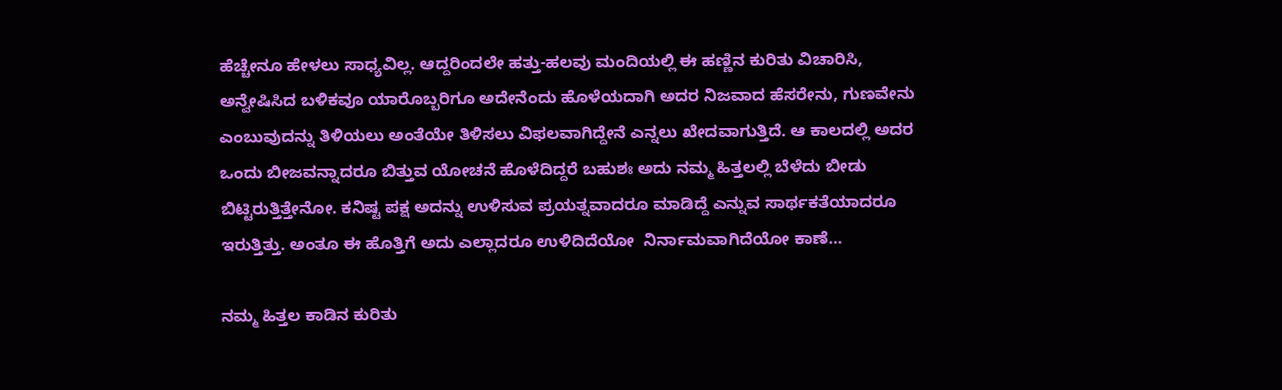ಹೆಚ್ಚೇನೂ ಹೇಳಲು ಸಾಧ್ಯವಿಲ್ಲ. ಆದ್ದರಿಂದಲೇ ಹತ್ತು-ಹಲವು ಮಂದಿಯಲ್ಲಿ ಈ ಹಣ್ಣಿನ ಕುರಿತು ವಿಚಾರಿಸಿ, ಅನ್ವೇಷಿಸಿದ ಬಳಿಕವೂ ಯಾರೊಬ್ಬರಿಗೂ ಅದೇನೆಂದು ಹೊಳೆಯದಾಗಿ ಅದರ ನಿಜವಾದ ಹೆಸರೇನು, ಗುಣವೇನು ಎಂಬುವುದನ್ನು ತಿಳಿಯಲು ಅಂತೆಯೇ ತಿಳಿಸಲು ವಿಫಲವಾಗಿದ್ದೇನೆ ಎನ್ನಲು ಖೇದವಾಗುತ್ತಿದೆ. ಆ ಕಾಲದಲ್ಲಿ ಅದರ ಒಂದು ಬೀಜವನ್ನಾದರೂ ಬಿತ್ತುವ ಯೋಚನೆ ಹೊಳೆದಿದ್ದರೆ ಬಹುಶಃ ಅದು ನಮ್ಮ ಹಿತ್ತಲಲ್ಲಿ ಬೆಳೆದು ಬೀಡು ಬಿಟ್ಟಿರುತ್ತಿತ್ತೇನೋ. ಕನಿಷ್ಟ ಪಕ್ಷ ಅದನ್ನು ಉಳಿಸುವ ಪ್ರಯತ್ನವಾದರೂ ಮಾಡಿದ್ದೆ ಎನ್ನುವ ಸಾರ್ಥಕತೆಯಾದರೂ ಇರುತ್ತಿತ್ತು. ಅಂತೂ ಈ ಹೊತ್ತಿಗೆ ಅದು ಎಲ್ಲಾದರೂ ಉಳಿದಿದೆಯೋ  ನಿರ್ನಾಮವಾಗಿದೆಯೋ ಕಾಣೆ…

ನಮ್ಮ ಹಿತ್ತಲ ಕಾಡಿನ ಕುರಿತು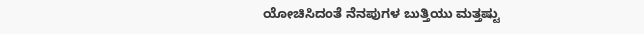ಯೋಚಿಸಿದಂತೆ ನೆನಪುಗಳ ಬುತ್ತಿಯು ಮತ್ತಷ್ಟು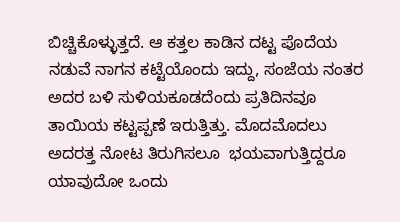ಬಿಚ್ಚಿಕೊಳ್ಳುತ್ತದೆ. ಆ ಕತ್ತಲ ಕಾಡಿನ ದಟ್ಟ ಪೊದೆಯ ನಡುವೆ ನಾಗನ ಕಟ್ಟೆಯೊಂದು ಇದ್ದು, ಸಂಜೆಯ ನಂತರ ಅದರ ಬಳಿ ಸುಳಿಯಕೂಡದೆಂದು ಪ್ರತಿದಿನವೂ ತಾಯಿಯ ಕಟ್ಟಪ್ಪಣೆ ಇರುತ್ತಿತ್ತು. ಮೊದಮೊದಲು ಅದರತ್ತ ನೋಟ ತಿರುಗಿಸಲೂ  ಭಯವಾಗುತ್ತಿದ್ದರೂ ಯಾವುದೋ ಒಂದು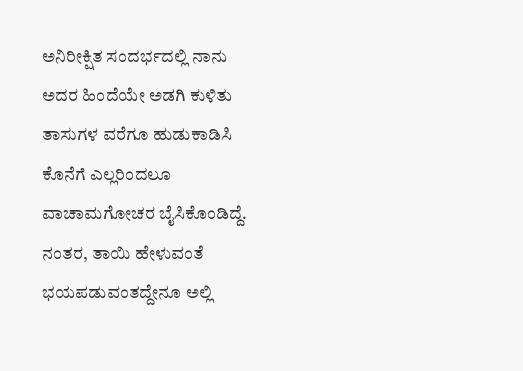ಅನಿರೀಕ್ಷಿತ ಸಂದರ್ಭದಲ್ಲಿ ನಾನು ಅದರ ಹಿಂದೆಯೇ ಅಡಗಿ ಕುಳಿತು ತಾಸುಗಳ ವರೆಗೂ ಹುಡುಕಾಡಿಸಿ ಕೊನೆಗೆ ಎಲ್ಲರಿಂದಲೂ ವಾಚಾಮಗೋಚರ ಬೈಸಿಕೊಂಡಿದ್ದೆ. ನಂತರ, ತಾಯಿ ಹೇಳುವಂತೆ ಭಯಪಡುವಂತದ್ದೇನೂ ಅಲ್ಲಿ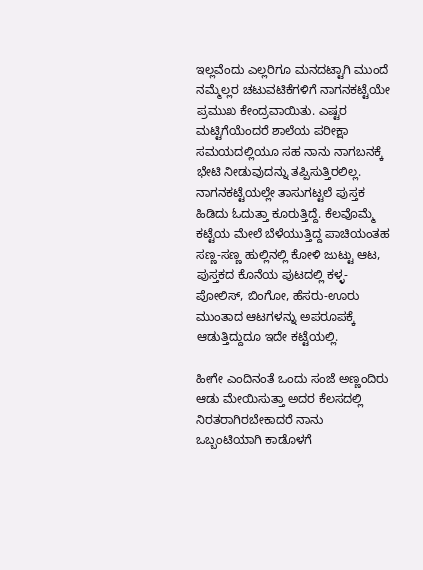ಇಲ್ಲವೆಂದು ಎಲ್ಲರಿಗೂ ಮನದಟ್ಟಾಗಿ ಮುಂದೆ ನಮ್ಮೆಲ್ಲರ ಚಟುವಟಿಕೆಗಳಿಗೆ ನಾಗನಕಟ್ಟೆಯೇ ಪ್ರಮುಖ ಕೇಂದ್ರವಾಯಿತು. ಎಷ್ಟರ ಮಟ್ಟಿಗೆಯೆಂದರೆ ಶಾಲೆಯ ಪರೀಕ್ಷಾ ಸಮಯದಲ್ಲಿಯೂ ಸಹ ನಾನು ನಾಗಬನಕ್ಕೆ ಭೇಟಿ ನೀಡುವುದನ್ನು ತಪ್ಪಿಸುತ್ತಿರಲಿಲ್ಲ. ನಾಗನಕಟ್ಟೆಯಲ್ಲೇ ತಾಸುಗಟ್ಟಲೆ ಪುಸ್ತಕ ಹಿಡಿದು ಓದುತ್ತಾ ಕೂರುತ್ತಿದ್ದೆ. ಕೆಲವೊಮ್ಮೆ ಕಟ್ಟೆಯ ಮೇಲೆ ಬೆಳೆಯುತ್ತಿದ್ದ ಪಾಚಿಯಂತಹ ಸಣ್ಣ-ಸಣ್ಣ ಹುಲ್ಲಿನಲ್ಲಿ ಕೋಳಿ ಜುಟ್ಟು ಆಟ, ಪುಸ್ತಕದ ಕೊನೆಯ ಪುಟದಲ್ಲಿ ಕಳ್ಳ-ಪೋಲಿಸ್, ಬಿಂಗೋ, ಹೆಸರು-ಊರು ಮುಂತಾದ ಆಟಗಳನ್ನು ಅಪರೂಪಕ್ಕೆ ಆಡುತ್ತಿದ್ದುದೂ ಇದೇ ಕಟ್ಟೆಯಲ್ಲಿ.

ಹೀಗೇ ಎಂದಿನಂತೆ ಒಂದು ಸಂಜೆ ಅಣ್ಣಂದಿರು ಆಡು ಮೇಯಿಸುತ್ತಾ ಅದರ ಕೆಲಸದಲ್ಲಿ ನಿರತರಾಗಿರಬೇಕಾದರೆ ನಾನು ಒಬ್ಬಂಟಿಯಾಗಿ ಕಾಡೊಳಗೆ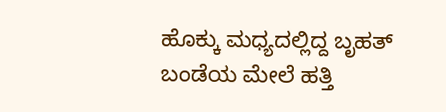ಹೊಕ್ಕು ಮಧ್ಯದಲ್ಲಿದ್ದ ಬೃಹತ್ ಬಂಡೆಯ ಮೇಲೆ ಹತ್ತಿ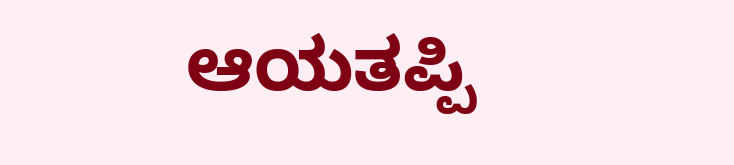ಆಯತಪ್ಪಿ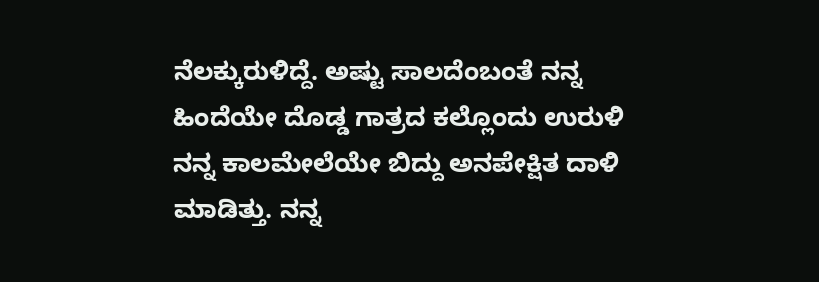ನೆಲಕ್ಕುರುಳಿದ್ದೆ. ಅಷ್ಟು ಸಾಲದೆಂಬಂತೆ ನನ್ನ ಹಿಂದೆಯೇ ದೊಡ್ಡ ಗಾತ್ರದ ಕಲ್ಲೊಂದು ಉರುಳಿ ನನ್ನ ಕಾಲಮೇಲೆಯೇ ಬಿದ್ದು ಅನಪೇಕ್ಷಿತ ದಾಳಿ ಮಾಡಿತ್ತು. ನನ್ನ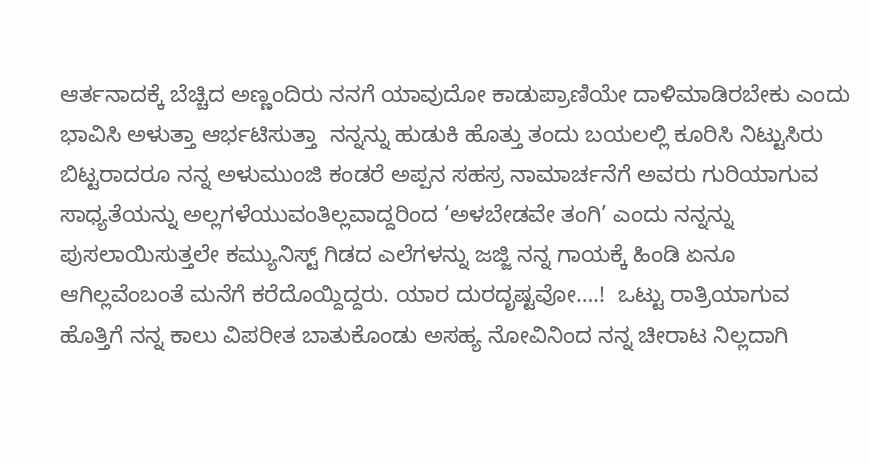ಆರ್ತನಾದಕ್ಕೆ ಬೆಚ್ಚಿದ ಅಣ್ಣಂದಿರು ನನಗೆ ಯಾವುದೋ ಕಾಡುಪ್ರಾಣಿಯೇ ದಾಳಿಮಾಡಿರಬೇಕು ಎಂದು ಭಾವಿಸಿ ಅಳುತ್ತಾ ಆರ್ಭಟಿಸುತ್ತಾ  ನನ್ನನ್ನು ಹುಡುಕಿ ಹೊತ್ತು ತಂದು ಬಯಲಲ್ಲಿ ಕೂರಿಸಿ ನಿಟ್ಟುಸಿರು ಬಿಟ್ಟರಾದರೂ ನನ್ನ ಅಳುಮುಂಜಿ ಕಂಡರೆ ಅಪ್ಪನ ಸಹಸ್ರ ನಾಮಾರ್ಚನೆಗೆ ಅವರು ಗುರಿಯಾಗುವ ಸಾಧ್ಯತೆಯನ್ನು ಅಲ್ಲಗಳೆಯುವಂತಿಲ್ಲವಾದ್ದರಿಂದ ‘ಅಳಬೇಡವೇ ತಂಗಿ’ ಎಂದು ನನ್ನನ್ನು ಪುಸಲಾಯಿಸುತ್ತಲೇ ಕಮ್ಯುನಿಸ್ಟ್ ಗಿಡದ ಎಲೆಗಳನ್ನು ಜಜ್ಜಿ ನನ್ನ ಗಾಯಕ್ಕೆ ಹಿಂಡಿ ಏನೂ ಆಗಿಲ್ಲವೆಂಬಂತೆ ಮನೆಗೆ ಕರೆದೊಯ್ದಿದ್ದರು. ಯಾರ ದುರದೃಷ್ಟವೋ….!  ಒಟ್ಟು ರಾತ್ರಿಯಾಗುವ ಹೊತ್ತಿಗೆ ನನ್ನ ಕಾಲು ವಿಪರೀತ ಬಾತುಕೊಂಡು ಅಸಹ್ಯ ನೋವಿನಿಂದ ನನ್ನ ಚೀರಾಟ ನಿಲ್ಲದಾಗಿ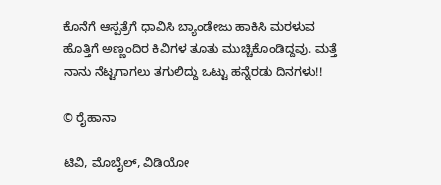ಕೊನೆಗೆ ಆಸ್ಪತ್ರೆಗೆ ಧಾವಿಸಿ ಬ್ಯಾಂಡೇಜು ಹಾಕಿಸಿ ಮರಳುವ ಹೊತ್ತಿಗೆ ಅಣ್ಣಂದಿರ ಕಿವಿಗಳ ತೂತು ಮುಚ್ಚಿಕೊಂಡಿದ್ದವು. ಮತ್ತೆ ನಾನು ನೆಟ್ಟಗಾಗಲು ತಗುಲಿದ್ದು ಒಟ್ಟು ಹನ್ನೆರಡು ದಿನಗಳು!!

© ರೈಹಾನಾ

ಟಿವಿ, ಮೊಬೈಲ್, ವಿಡಿಯೋ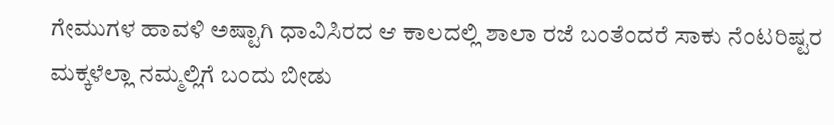ಗೇಮುಗಳ ಹಾವಳಿ ಅಷ್ಟಾಗಿ ಧಾವಿಸಿರದ ಆ ಕಾಲದಲ್ಲಿ ಶಾಲಾ ರಜೆ ಬಂತೆಂದರೆ ಸಾಕು ನೆಂಟರಿಷ್ಟರ ಮಕ್ಕಳೆಲ್ಲಾ ನಮ್ಮಲ್ಲಿಗೆ ಬಂದು ಬೀಡು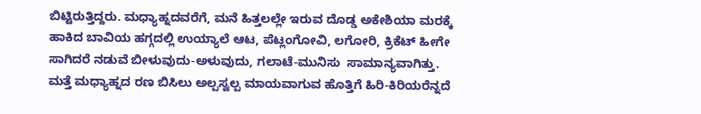ಬಿಟ್ಟಿರುತ್ತಿದ್ದರು. ಮಧ್ಯಾಹ್ನದವರೆಗೆ, ಮನೆ ಹಿತ್ತಲಲ್ಲೇ ಇರುವ ದೊಡ್ಡ ಅಕೇಶಿಯಾ ಮರಕ್ಕೆ ಹಾಕಿದ ಬಾವಿಯ ಹಗ್ಗದಲ್ಲಿ ಉಯ್ಯಾಲೆ ಆಟ, ಪೆಟ್ಲಂಗೋವಿ, ಲಗೋರಿ, ಕ್ರಿಕೆಟ್ ಹೀಗೇ ಸಾಗಿದರೆ ನಡುವೆ ಬೀಳುವುದು-ಅಳುವುದು, ಗಲಾಟೆ-ಮುನಿಸು  ಸಾಮಾನ್ಯವಾಗಿತ್ತು. ಮತ್ತೆ ಮಧ್ಯಾಹ್ನದ ರಣ ಬಿಸಿಲು ಅಲ್ಪಸ್ವಲ್ಪ ಮಾಯವಾಗುವ ಹೊತ್ತಿಗೆ ಹಿರಿ-ಕಿರಿಯರೆನ್ನದೆ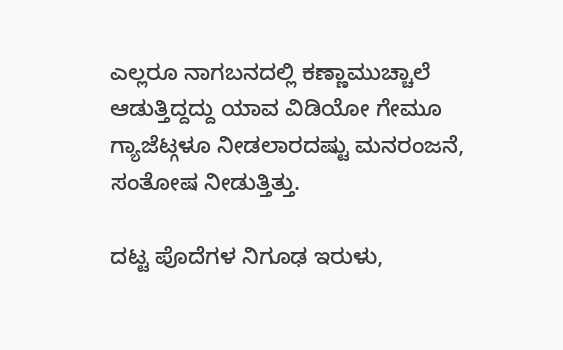ಎಲ್ಲರೂ ನಾಗಬನದಲ್ಲಿ ಕಣ್ಣಾಮುಚ್ಚಾಲೆ ಆಡುತ್ತಿದ್ದದ್ದು ಯಾವ ವಿಡಿಯೋ ಗೇಮೂ ಗ್ಯಾಜೆಟ್ಗಳೂ ನೀಡಲಾರದಷ್ಟು ಮನರಂಜನೆ, ಸಂತೋಷ ನೀಡುತ್ತಿತ್ತು.

ದಟ್ಟ ಪೊದೆಗಳ ನಿಗೂಢ ಇರುಳು,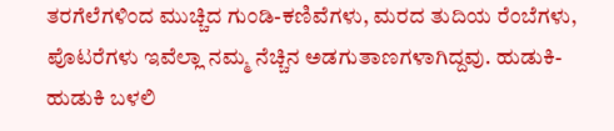ತರಗೆಲೆಗಳಿಂದ ಮುಚ್ಚಿದ ಗುಂಡಿ-ಕಣಿವೆಗಳು, ಮರದ ತುದಿಯ ರೆಂಬೆಗಳು, ಪೊಟರೆಗಳು ಇವೆಲ್ಲಾ ನಮ್ಮ ನೆಚ್ಚಿನ ಅಡಗುತಾಣಗಳಾಗಿದ್ದವು. ಹುಡುಕಿ-ಹುಡುಕಿ ಬಳಲಿ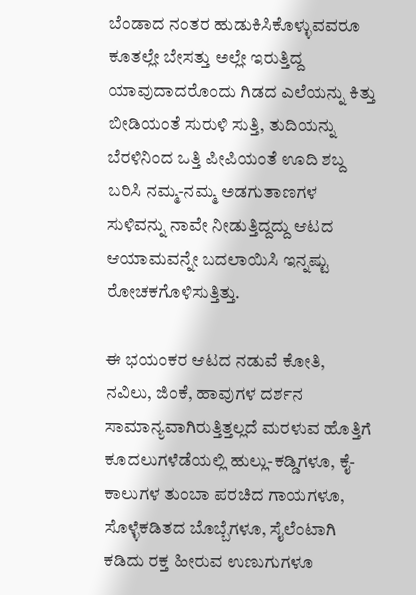ಬೆಂಡಾದ ನಂತರ ಹುಡುಕಿಸಿಕೊಳ್ಳುವವರೂ ಕೂತಲ್ಲೇ ಬೇಸತ್ತು ಅಲ್ಲೇ ಇರುತ್ತಿದ್ದ ಯಾವುದಾದರೊಂದು ಗಿಡದ ಎಲೆಯನ್ನು ಕಿತ್ತು ಬೀಡಿಯಂತೆ ಸುರುಳಿ ಸುತ್ತಿ, ತುದಿಯನ್ನು ಬೆರಳಿನಿಂದ ಒತ್ತಿ ಪೀಪಿಯಂತೆ ಊದಿ ಶಬ್ದ ಬರಿಸಿ ನಮ್ಮ-ನಮ್ಮ ಅಡಗುತಾಣಗಳ ಸುಳಿವನ್ನು ನಾವೇ ನೀಡುತ್ತಿದ್ದದ್ದು ಆಟದ ಆಯಾಮವನ್ನೇ ಬದಲಾಯಿಸಿ ಇನ್ನಷ್ಟು ರೋಚಕಗೊಳಿಸುತ್ತಿತ್ತು.

ಈ ಭಯಂಕರ ಆಟದ ನಡುವೆ ಕೋತಿ, ನವಿಲು, ಜಿಂಕೆ, ಹಾವುಗಳ ದರ್ಶನ ಸಾಮಾನ್ಯವಾಗಿರುತ್ತಿತ್ತಲ್ಲದೆ ಮರಳುವ ಹೊತ್ತಿಗೆ ಕೂದಲುಗಳೆಡೆಯಲ್ಲಿ ಹುಲ್ಲು-ಕಡ್ಡಿಗಳೂ, ಕೈ-ಕಾಲುಗಳ ತುಂಬಾ ಪರಚಿದ ಗಾಯಗಳೂ, ಸೊಳ್ಳೆಕಡಿತದ ಬೊಬ್ಬೆಗಳೂ, ಸೈಲೆಂಟಾಗಿ ಕಡಿದು ರಕ್ತ ಹೀರುವ ಉಣುಗುಗಳೂ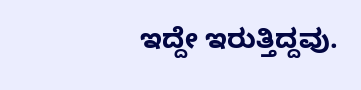ಇದ್ದೇ ಇರುತ್ತಿದ್ದವು.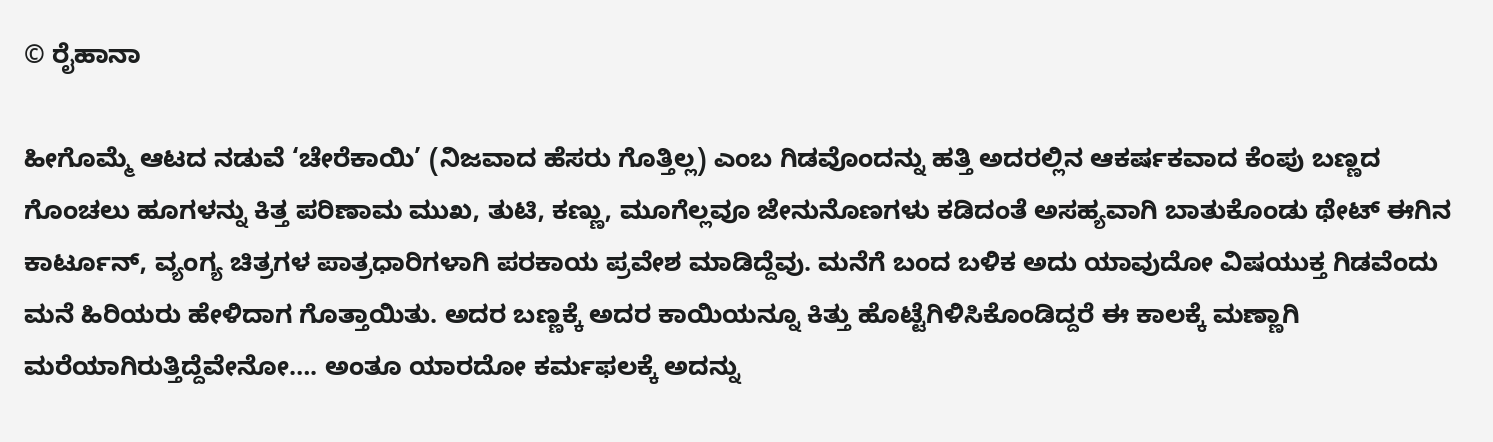© ರೈಹಾನಾ

ಹೀಗೊಮ್ಮೆ ಆಟದ ನಡುವೆ ‘ಚೇರೆಕಾಯಿ’ (ನಿಜವಾದ ಹೆಸರು ಗೊತ್ತಿಲ್ಲ) ಎಂಬ ಗಿಡವೊಂದನ್ನು ಹತ್ತಿ ಅದರಲ್ಲಿನ ಆಕರ್ಷಕವಾದ ಕೆಂಪು ಬಣ್ಣದ ಗೊಂಚಲು ಹೂಗಳನ್ನು ಕಿತ್ತ ಪರಿಣಾಮ ಮುಖ, ತುಟಿ, ಕಣ್ಣು, ಮೂಗೆಲ್ಲವೂ ಜೇನುನೊಣಗಳು ಕಡಿದಂತೆ ಅಸಹ್ಯವಾಗಿ ಬಾತುಕೊಂಡು ಥೇಟ್ ಈಗಿನ ಕಾರ್ಟೂನ್, ವ್ಯಂಗ್ಯ ಚಿತ್ರಗಳ ಪಾತ್ರಧಾರಿಗಳಾಗಿ ಪರಕಾಯ ಪ್ರವೇಶ ಮಾಡಿದ್ದೆವು. ಮನೆಗೆ ಬಂದ ಬಳಿಕ ಅದು ಯಾವುದೋ ವಿಷಯುಕ್ತ ಗಿಡವೆಂದು ಮನೆ ಹಿರಿಯರು ಹೇಳಿದಾಗ ಗೊತ್ತಾಯಿತು. ಅದರ ಬಣ್ಣಕ್ಕೆ ಅದರ ಕಾಯಿಯನ್ನೂ ಕಿತ್ತು ಹೊಟ್ಟೆಗಿಳಿಸಿಕೊಂಡಿದ್ದರೆ ಈ ಕಾಲಕ್ಕೆ ಮಣ್ಣಾಗಿ ಮರೆಯಾಗಿರುತ್ತಿದ್ದೆವೇನೋ…. ಅಂತೂ ಯಾರದೋ ಕರ್ಮಫಲಕ್ಕೆ ಅದನ್ನು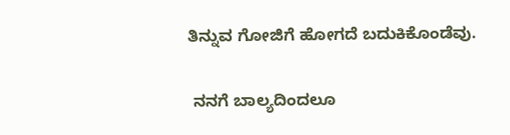ತಿನ್ನುವ ಗೋಜಿಗೆ ಹೋಗದೆ ಬದುಕಿಕೊಂಡೆವು.

 ನನಗೆ ಬಾಲ್ಯದಿಂದಲೂ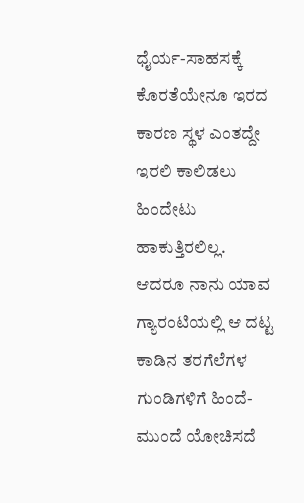ಧೈರ್ಯ-ಸಾಹಸಕ್ಕೆ ಕೊರತೆಯೇನೂ ಇರದ ಕಾರಣ ಸ್ಥಳ ಎಂತದ್ದೇ ಇರಲಿ ಕಾಲಿಡಲು ಹಿಂದೇಟು ಹಾಕುತ್ತಿರಲಿಲ್ಲ.  ಆದರೂ ನಾನು ಯಾವ ಗ್ಯಾರಂಟಿಯಲ್ಲಿ ಆ ದಟ್ಟ ಕಾಡಿನ ತರಗೆಲೆಗಳ ಗುಂಡಿಗಳಿಗೆ ಹಿಂದೆ-ಮುಂದೆ ಯೋಚಿಸದೆ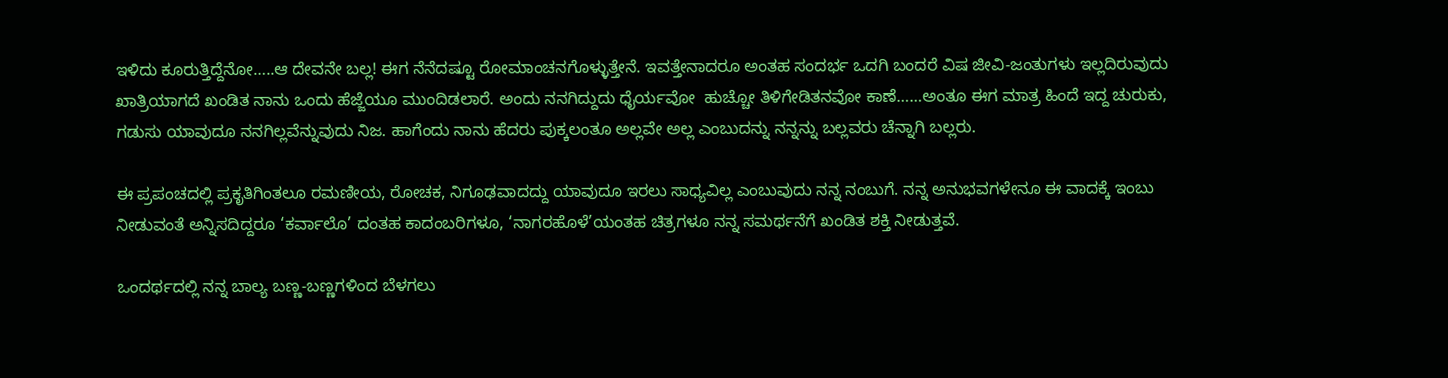ಇಳಿದು ಕೂರುತ್ತಿದ್ದೆನೋ…..ಆ ದೇವನೇ ಬಲ್ಲ! ಈಗ ನೆನೆದಷ್ಟೂ ರೋಮಾಂಚನಗೊಳ್ಳುತ್ತೇನೆ. ಇವತ್ತೇನಾದರೂ ಅಂತಹ ಸಂದರ್ಭ ಒದಗಿ ಬಂದರೆ ವಿಷ ಜೀವಿ-ಜಂತುಗಳು ಇಲ್ಲದಿರುವುದು ಖಾತ್ರಿಯಾಗದೆ ಖಂಡಿತ ನಾನು ಒಂದು ಹೆಜ್ಜೆಯೂ ಮುಂದಿಡಲಾರೆ. ಅಂದು ನನಗಿದ್ದುದು ಧೈರ್ಯವೋ  ಹುಚ್ಚೋ ತಿಳಿಗೇಡಿತನವೋ ಕಾಣೆ……ಅಂತೂ ಈಗ ಮಾತ್ರ ಹಿಂದೆ ಇದ್ದ ಚುರುಕು, ಗಡುಸು ಯಾವುದೂ ನನಗಿಲ್ಲವೆನ್ನುವುದು ನಿಜ. ಹಾಗೆಂದು ನಾನು ಹೆದರು ಪುಕ್ಕಲಂತೂ ಅಲ್ಲವೇ ಅಲ್ಲ ಎಂಬುದನ್ನು ನನ್ನನ್ನು ಬಲ್ಲವರು ಚೆನ್ನಾಗಿ ಬಲ್ಲರು.

ಈ ಪ್ರಪಂಚದಲ್ಲಿ ಪ್ರಕೃತಿಗಿಂತಲೂ ರಮಣೀಯ, ರೋಚಕ, ನಿಗೂಢವಾದದ್ದು ಯಾವುದೂ ಇರಲು ಸಾಧ್ಯವಿಲ್ಲ ಎಂಬುವುದು ನನ್ನ ನಂಬುಗೆ. ನನ್ನ ಅನುಭವಗಳೇನೂ ಈ ವಾದಕ್ಕೆ ಇಂಬು ನೀಡುವಂತೆ ಅನ್ನಿಸದಿದ್ದರೂ ‘ಕರ್ವಾಲೊ’ ದಂತಹ ಕಾದಂಬರಿಗಳೂ, ‘ನಾಗರಹೊಳೆ’ಯಂತಹ ಚಿತ್ರಗಳೂ ನನ್ನ ಸಮರ್ಥನೆಗೆ ಖಂಡಿತ ಶಕ್ತಿ ನೀಡುತ್ತವೆ.

ಒಂದರ್ಥದಲ್ಲಿ ನನ್ನ ಬಾಲ್ಯ ಬಣ್ಣ-ಬಣ್ಣಗಳಿಂದ ಬೆಳಗಲು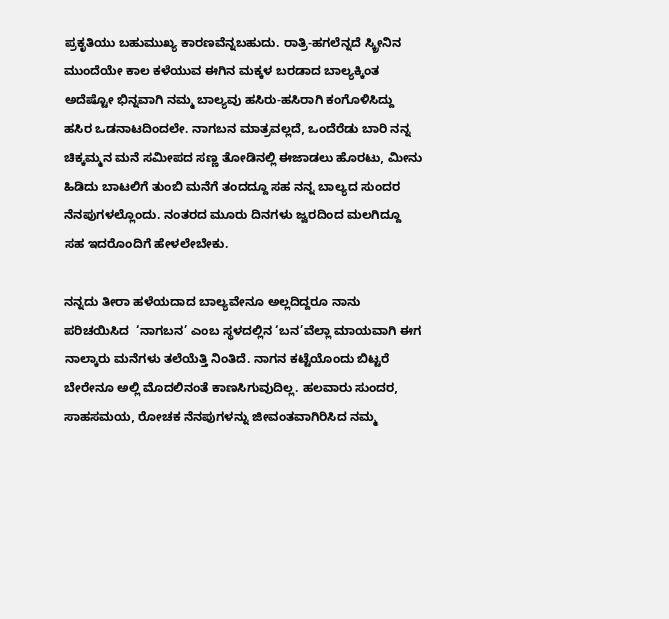ಪ್ರಕೃತಿಯು ಬಹುಮುಖ್ಯ ಕಾರಣವೆನ್ನಬಹುದು. ರಾತ್ರಿ-ಹಗಲೆನ್ನದೆ ಸ್ಕ್ರೀನಿನ ಮುಂದೆಯೇ ಕಾಲ ಕಳೆಯುವ ಈಗಿನ ಮಕ್ಕಳ ಬರಡಾದ ಬಾಲ್ಯಕ್ಕಿಂತ ಅದೆಷ್ಟೋ ‌ಭಿನ್ನವಾಗಿ ನಮ್ಮ ಬಾಲ್ಯವು ಹಸಿರು-ಹಸಿರಾಗಿ ಕಂಗೊಳಿಸಿದ್ದು ಹಸಿರ ಒಡನಾಟದಿಂದಲೇ. ನಾಗಬನ ಮಾತ್ರವಲ್ಲದೆ, ಒಂದೆರೆಡು ಬಾರಿ ನನ್ನ ಚಿಕ್ಕಮ್ಮನ ಮನೆ ಸಮೀಪದ ಸಣ್ಣ ತೋಡಿನಲ್ಲಿ ಈಜಾಡಲು ಹೊರಟು, ಮೀನು ಹಿಡಿದು ಬಾಟಲಿಗೆ ತುಂಬಿ ಮನೆಗೆ ತಂದದ್ದೂ ಸಹ ನನ್ನ ಬಾಲ್ಯದ ಸುಂದರ ನೆನಪುಗಳಲ್ಲೊಂದು. ನಂತರದ ಮೂರು ದಿನಗಳು ಜ್ವರದಿಂದ ಮಲಗಿದ್ದೂ ಸಹ ಇದರೊಂದಿಗೆ ಹೇಳಲೇಬೇಕು.

ನನ್ನದು ತೀರಾ ಹಳೆಯದಾದ ಬಾಲ್ಯವೇನೂ ಅಲ್ಲದಿದ್ದರೂ ನಾನು ಪರಿಚಯಿಸಿದ  ‘ನಾಗಬನ’ ಎಂಬ ಸ್ಥಳದಲ್ಲಿನ ‘ಬನ’ವೆಲ್ಲಾ ಮಾಯವಾಗಿ ಈಗ ನಾಲ್ಕಾರು ಮನೆಗಳು ತಲೆಯೆತ್ತಿ ನಿಂತಿದೆ. ನಾಗನ ಕಟ್ಟೆಯೊಂದು ಬಿಟ್ಟರೆ ಬೇರೇನೂ ಅಲ್ಲಿ ಮೊದಲಿನಂತೆ ಕಾಣಸಿಗುವುದಿಲ್ಲ. ಹಲವಾರು ಸುಂದರ, ಸಾಹಸಮಯ, ರೋಚಕ ನೆನಪುಗಳನ್ನು ಜೀವಂತವಾಗಿರಿಸಿದ ನಮ್ಮ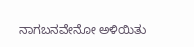ನಾಗಬನವೇನೋ ಅಳಿಯಿತು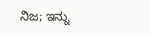ನಿಜ; ಇನ್ನು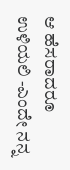ಆ ಹೆಸರಾದರೂ ಉಳಿಯಲಿ -ಎಂದೇ ನನ್ನ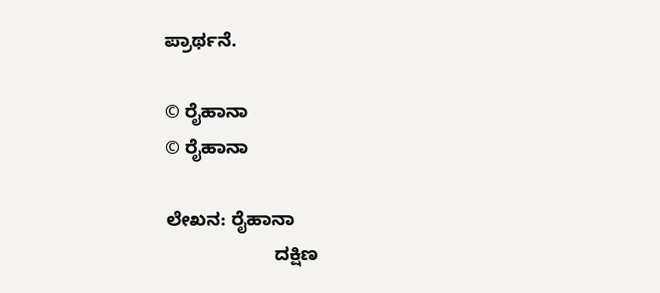ಪ್ರಾರ್ಥನೆ.

© ರೈಹಾನಾ
© ರೈಹಾನಾ

ಲೇಖನ: ರೈಹಾನಾ
                     ದಕ್ಷಿಣ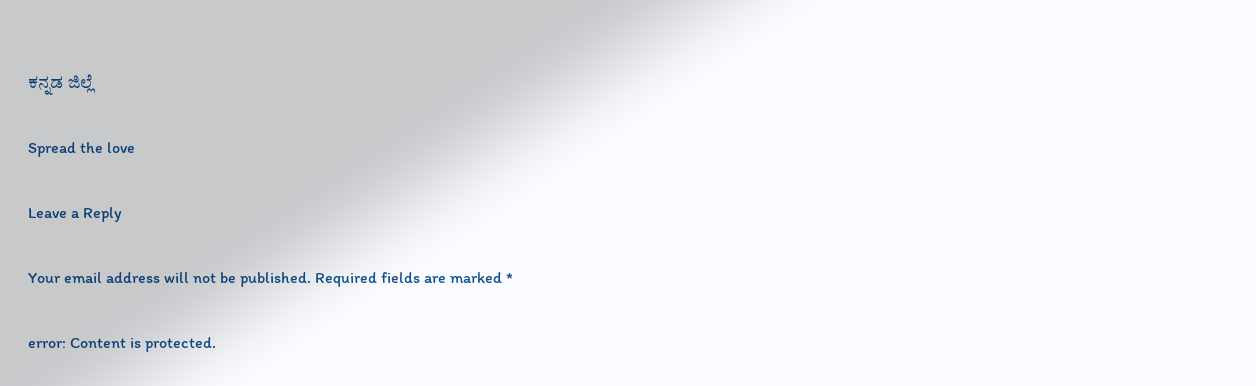ಕನ್ನಡ ಜಿಲ್ಲೆ

Spread the love

Leave a Reply

Your email address will not be published. Required fields are marked *

error: Content is protected.